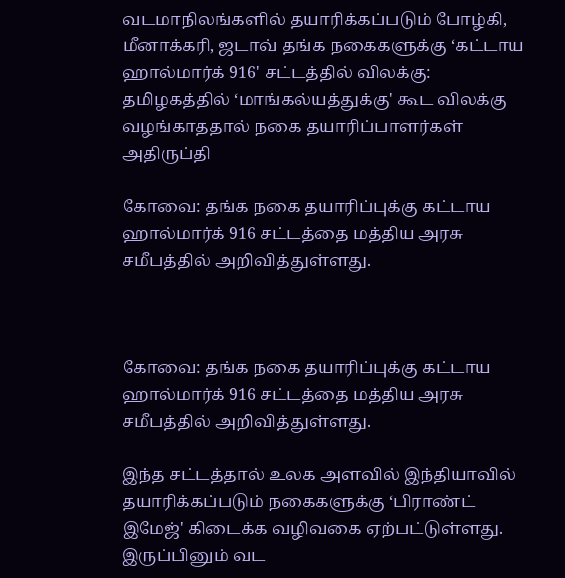வடமாநிலங்களில் தயாரிக்கப்படும் போழ்கி, மீனாக்கரி, ஜடாவ் தங்க நகைகளுக்கு ‘கட்டாய ஹால்மார்க் 916' சட்டத்தில் விலக்கு: தமிழகத்தில் ‘மாங்கல்யத்துக்கு' கூட விலக்கு வழங்காததால் நகை தயாரிப்பாளர்கள் அதிருப்தி

கோவை: தங்க நகை தயாரிப்புக்கு கட்டாய ஹால்மார்க் 916 சட்டத்தை மத்திய அரசு சமீபத்தில் அறிவித்துள்ளது.



கோவை: தங்க நகை தயாரிப்புக்கு கட்டாய ஹால்மார்க் 916 சட்டத்தை மத்திய அரசு சமீபத்தில் அறிவித்துள்ளது.

இந்த சட்டத்தால் உலக அளவில் இந்தியாவில் தயாரிக்கப்படும் நகைகளுக்கு ‘பிராண்ட் இமேஜ்' கிடைக்க வழிவகை ஏற்பட்டுள்ளது. இருப்பினும் வட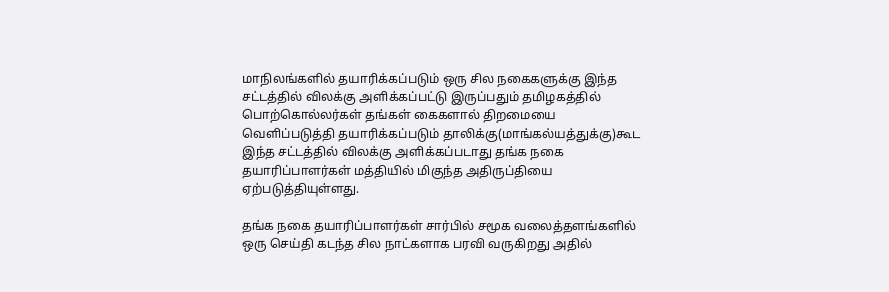மாநிலங்களில் தயாரிக்கப்படும் ஒரு சில நகைகளுக்கு இந்த சட்டத்தில் விலக்கு அளிக்கப்பட்டு இருப்பதும் தமிழகத்தில் பொற்கொல்லர்கள் தங்கள் கைகளால் திறமையை வெளிப்படுத்தி தயாரிக்கப்படும் தாலிக்கு(மாங்கல்யத்துக்கு)கூட இந்த சட்டத்தில் விலக்கு அளிக்கப்படாது தங்க நகை தயாரிப்பாளர்கள் மத்தியில் மிகுந்த அதிருப்தியை ஏற்படுத்தியுள்ளது.

தங்க நகை தயாரிப்பாளர்கள் சார்பில் சமூக வலைத்தளங்களில் ஒரு செய்தி கடந்த சில நாட்களாக பரவி வருகிறது அதில்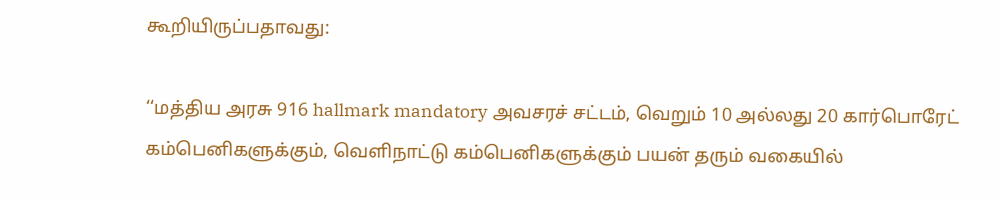கூறியிருப்பதாவது:

‘‘மத்திய அரசு 916 hallmark mandatory அவசரச் சட்டம், வெறும் 10 அல்லது 20 கார்பொரேட் கம்பெனிகளுக்கும், வெளிநாட்டு கம்பெனிகளுக்கும் பயன் தரும் வகையில்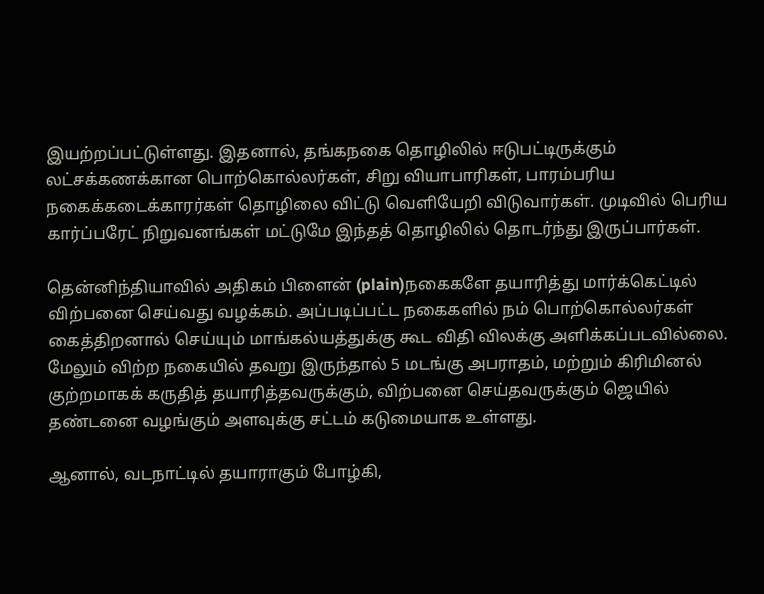இயற்றப்பட்டுள்ளது. இதனால், தங்கநகை தொழிலில் ஈடுபட்டிருக்கும் லட்சக்கணக்கான பொற்கொல்லர்கள், சிறு வியாபாரிகள், பாரம்பரிய நகைக்கடைக்காரர்கள் தொழிலை விட்டு வெளியேறி விடுவார்கள். முடிவில் பெரிய கார்ப்பரேட் நிறுவனங்கள் மட்டுமே இந்தத் தொழிலில் தொடர்ந்து இருப்பார்கள்.

தென்னிந்தியாவில் அதிகம் பிளைன் (plain)நகைகளே தயாரித்து மார்க்கெட்டில் விற்பனை செய்வது வழக்கம். அப்படிப்பட்ட நகைகளில் நம் பொற்கொல்லர்கள் கைத்திறனால் செய்யும் மாங்கல்யத்துக்கு கூட விதி விலக்கு அளிக்கப்படவில்லை. மேலும் விற்ற நகையில் தவறு இருந்தால் 5 மடங்கு அபராதம், மற்றும் கிரிமினல் குற்றமாகக் கருதித் தயாரித்தவருக்கும், விற்பனை செய்தவருக்கும் ஜெயில் தண்டனை வழங்கும் அளவுக்கு சட்டம் கடுமையாக உள்ளது.

ஆனால், வடநாட்டில் தயாராகும் போழ்கி,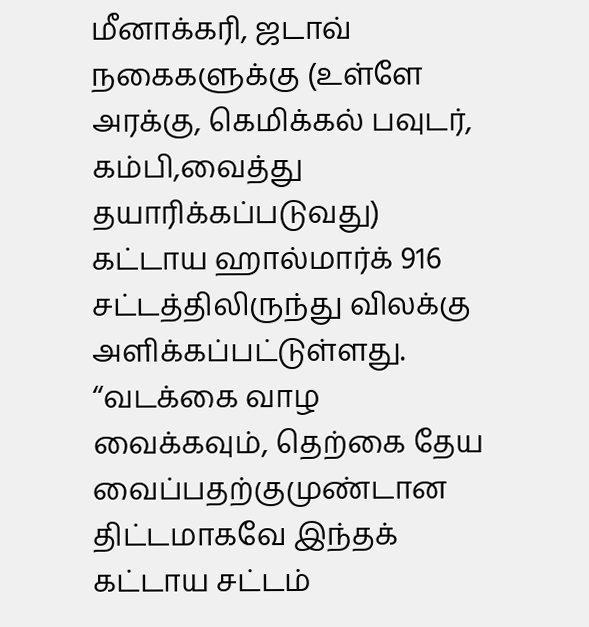மீனாக்கரி, ஜடாவ் நகைகளுக்கு (உள்ளே அரக்கு, கெமிக்கல் பவுடர், கம்பி,வைத்து தயாரிக்கப்படுவது) கட்டாய ஹால்மார்க் 916 சட்டத்திலிருந்து விலக்கு அளிக்கப்பட்டுள்ளது. ‘‘வடக்கை வாழ வைக்கவும், தெற்கை தேய வைப்பதற்குமுண்டான திட்டமாகவே இந்தக் கட்டாய சட்டம்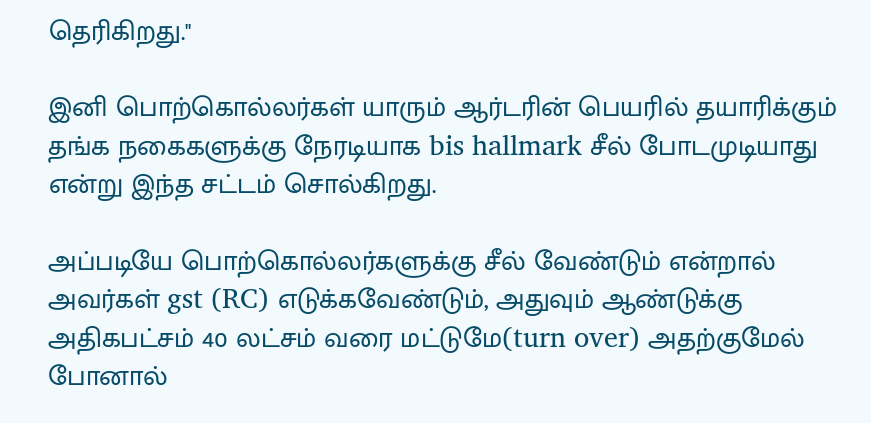தெரிகிறது.''

இனி பொற்கொல்லர்கள் யாரும் ஆர்டரின் பெயரில் தயாரிக்கும் தங்க நகைகளுக்கு நேரடியாக bis hallmark சீல் போடமுடியாது என்று இந்த சட்டம் சொல்கிறது.

அப்படியே பொற்கொல்லர்களுக்கு சீல் வேண்டும் என்றால் அவர்கள் gst (RC) எடுக்கவேண்டும், அதுவும் ஆண்டுக்கு அதிகபட்சம் 40 லட்சம் வரை மட்டுமே(turn over) அதற்குமேல் போனால்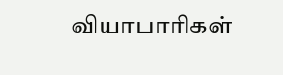வியாபாரிகள்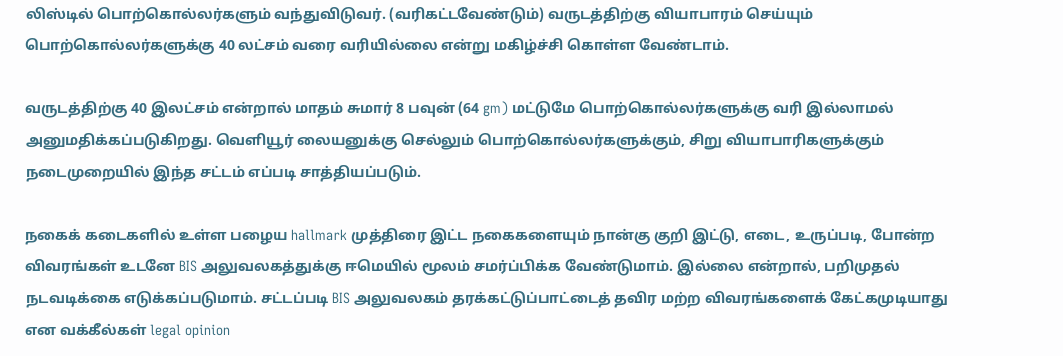லிஸ்டில் பொற்கொல்லர்களும் வந்துவிடுவர். (வரிகட்டவேண்டும்) வருடத்திற்கு வியாபாரம் செய்யும் பொற்கொல்லர்களுக்கு 40 லட்சம் வரை வரியில்லை என்று மகிழ்ச்சி கொள்ள வேண்டாம்.

வருடத்திற்கு 40 இலட்சம் என்றால் மாதம் சுமார் 8 பவுன் (64 gm) மட்டுமே பொற்கொல்லர்களுக்கு வரி இல்லாமல் அனுமதிக்கப்படுகிறது. வெளியூர் லையனுக்கு செல்லும் பொற்கொல்லர்களுக்கும், சிறு வியாபாரிகளுக்கும் நடைமுறையில் இந்த சட்டம் எப்படி சாத்தியப்படும்.

நகைக் கடைகளில் உள்ள பழைய hallmark முத்திரை இட்ட நகைகளையும் நான்கு குறி இட்டு, எடை, உருப்படி, போன்ற விவரங்கள் உடனே BIS அலுவலகத்துக்கு ஈமெயில் மூலம் சமர்ப்பிக்க வேண்டுமாம். இல்லை என்றால், பறிமுதல் நடவடிக்கை எடுக்கப்படுமாம். சட்டப்படி BIS அலுவலகம் தரக்கட்டுப்பாட்டைத் தவிர மற்ற விவரங்களைக் கேட்கமுடியாது என வக்கீல்கள் legal opinion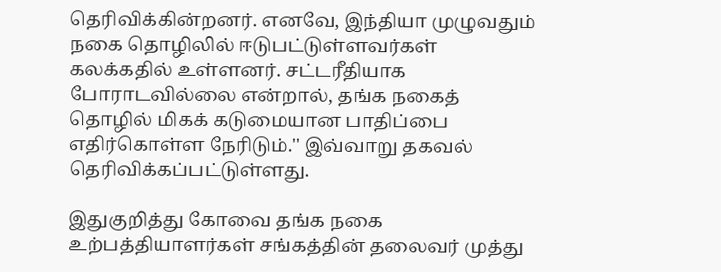தெரிவிக்கின்றனர். எனவே, இந்தியா முழுவதும் நகை தொழிலில் ஈடுபட்டுள்ளவர்கள் கலக்கதில் உள்ளனர். சட்டரீதியாக போராடவில்லை என்றால், தங்க நகைத் தொழில் மிகக் கடுமையான பாதிப்பை எதிர்கொள்ள நேரிடும்.'' இவ்வாறு தகவல் தெரிவிக்கப்பட்டுள்ளது.

இதுகுறித்து கோவை தங்க நகை உற்பத்தியாளர்கள் சங்கத்தின் தலைவர் முத்து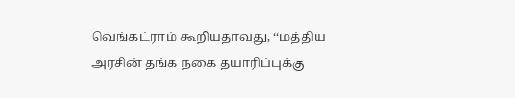வெங்கட்ராம் கூறியதாவது, ‘‘மத்திய அரசின் தங்க நகை தயாரிப்புக்கு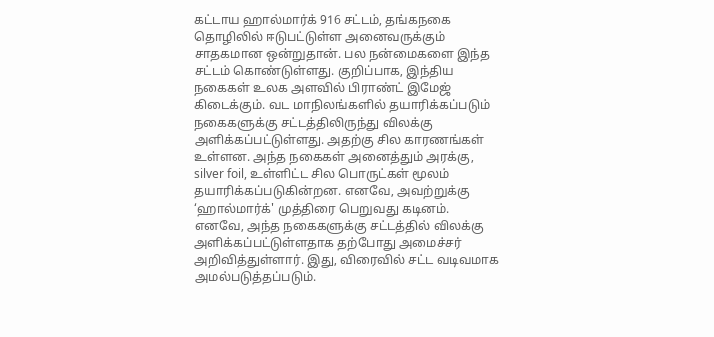கட்டாய ஹால்மார்க் 916 சட்டம், தங்கநகை தொழிலில் ஈடுபட்டுள்ள அனைவருக்கும் சாதகமான ஒன்றுதான். பல நன்மைகளை இந்த சட்டம் கொண்டுள்ளது. குறிப்பாக, இந்திய நகைகள் உலக அளவில் பிராண்ட் இமேஜ் கிடைக்கும். வட மாநிலங்களில் தயாரிக்கப்படும் நகைகளுக்கு சட்டத்திலிருந்து விலக்கு அளிக்கப்பட்டுள்ளது. அதற்கு சில காரணங்கள் உள்ளன. அந்த நகைகள் அனைத்தும் அரக்கு, silver foil, உள்ளிட்ட சில பொருட்கள் மூலம் தயாரிக்கப்படுகின்றன. எனவே, அவற்றுக்கு ‘ஹால்மார்க்' முத்திரை பெறுவது கடினம். எனவே, அந்த நகைகளுக்கு சட்டத்தில் விலக்கு அளிக்கப்பட்டுள்ளதாக தற்போது அமைச்சர் அறிவித்துள்ளார். இது, விரைவில் சட்ட வடிவமாக அமல்படுத்தப்படும்.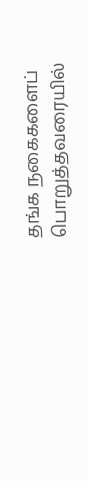தங்க நகைகளைப் பொறுத்தவரையில்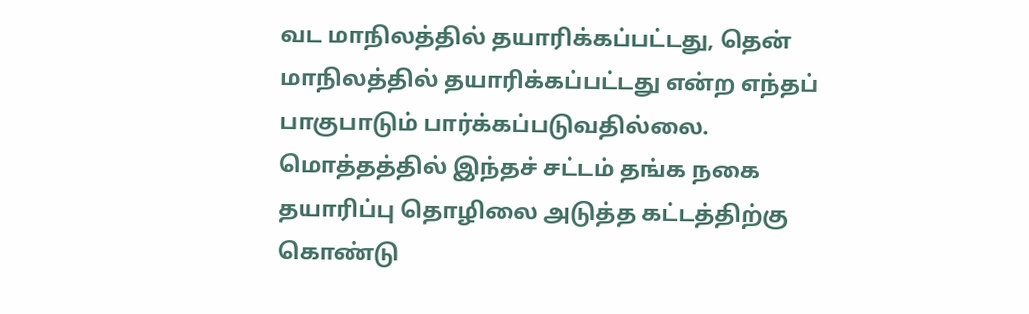வட மாநிலத்தில் தயாரிக்கப்பட்டது, தென் மாநிலத்தில் தயாரிக்கப்பட்டது என்ற எந்தப் பாகுபாடும் பார்க்கப்படுவதில்லை. மொத்தத்தில் இந்தச் சட்டம் தங்க நகை தயாரிப்பு தொழிலை அடுத்த கட்டத்திற்கு கொண்டு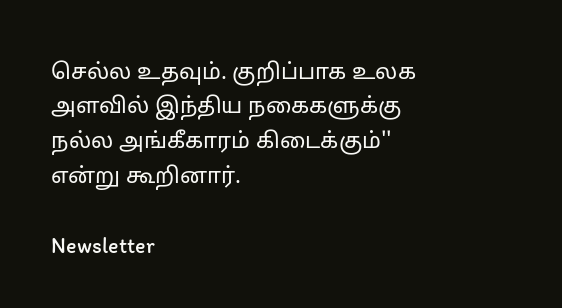செல்ல உதவும். குறிப்பாக உலக அளவில் இந்திய நகைகளுக்கு நல்ல அங்கீகாரம் கிடைக்கும்'' என்று கூறினார்.

Newsletter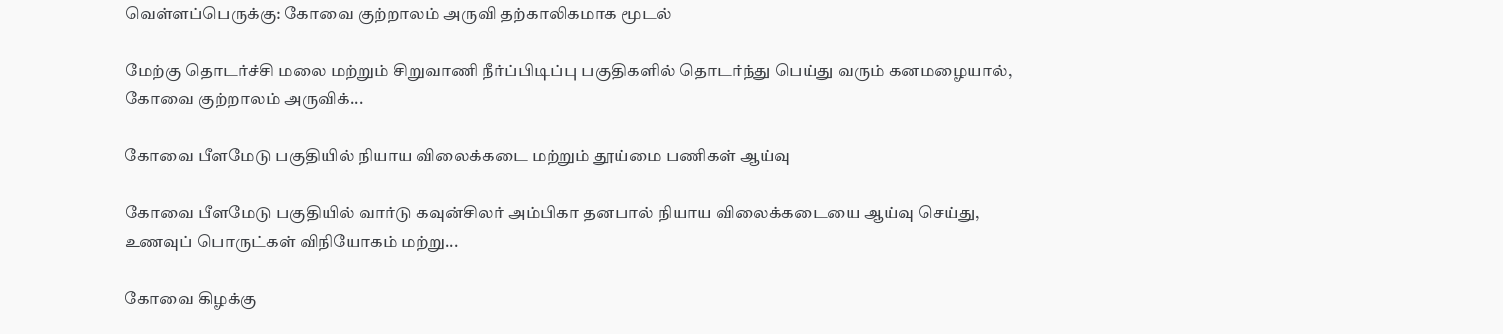வெள்ளப்பெருக்கு: கோவை குற்றாலம் அருவி தற்காலிகமாக மூடல்

மேற்கு தொடர்ச்சி மலை மற்றும் சிறுவாணி நீர்ப்பிடிப்பு பகுதிகளில் தொடர்ந்து பெய்து வரும் கனமழையால், கோவை குற்றாலம் அருவிக்...

கோவை பீளமேடு பகுதியில் நியாய விலைக்கடை மற்றும் தூய்மை பணிகள் ஆய்வு

கோவை பீளமேடு பகுதியில் வார்டு கவுன்சிலர் அம்பிகா தனபால் நியாய விலைக்கடையை ஆய்வு செய்து, உணவுப் பொருட்கள் விநியோகம் மற்று...

கோவை கிழக்கு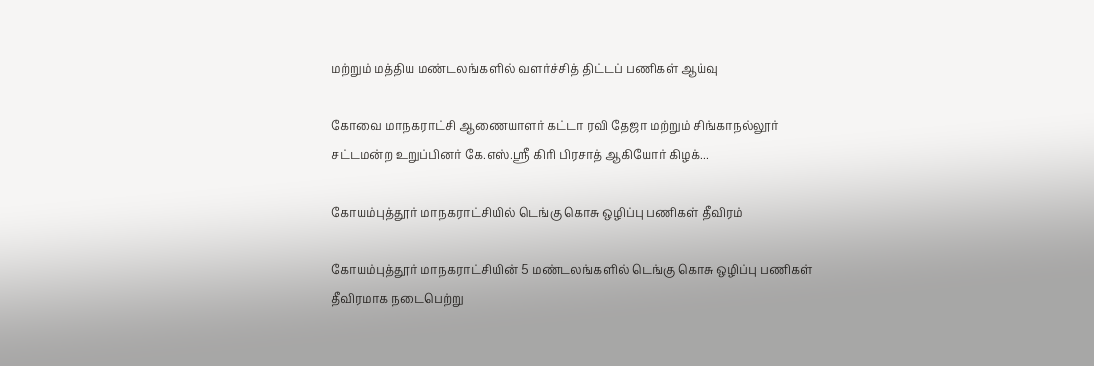மற்றும் மத்திய மண்டலங்களில் வளர்ச்சித் திட்டப் பணிகள் ஆய்வு

கோவை மாநகராட்சி ஆணையாளர் கட்டா ரவி தேஜா மற்றும் சிங்காநல்லூர் சட்டமன்ற உறுப்பினர் கே.எஸ்.ஸ்ரீ கிரி பிரசாத் ஆகியோர் கிழக்...

கோயம்புத்தூர் மாநகராட்சியில் டெங்கு கொசு ஒழிப்பு பணிகள் தீவிரம்

கோயம்புத்தூர் மாநகராட்சியின் 5 மண்டலங்களில் டெங்கு கொசு ஒழிப்பு பணிகள் தீவிரமாக நடைபெற்று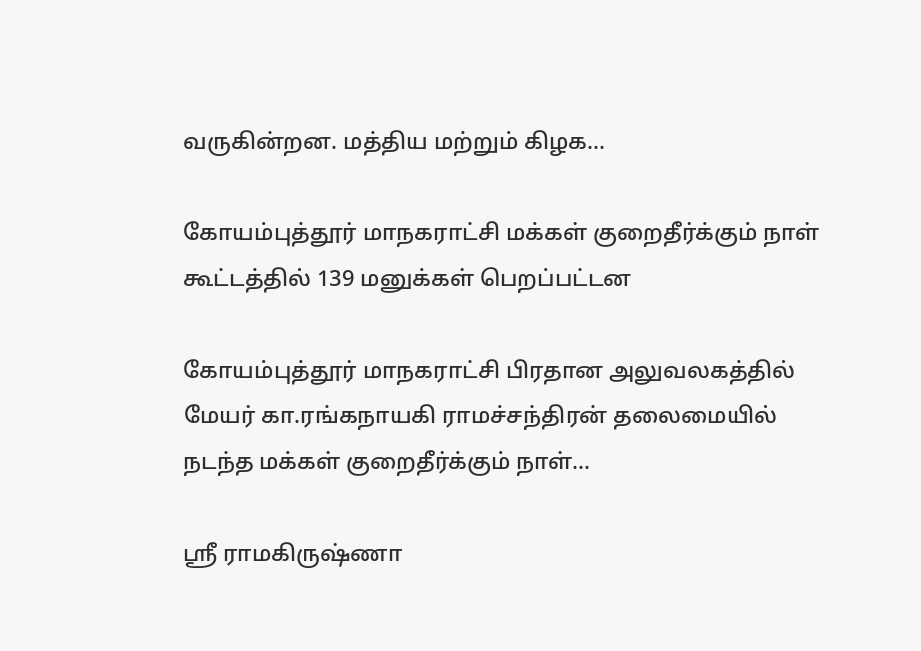வருகின்றன. மத்திய மற்றும் கிழக...

கோயம்புத்தூர் மாநகராட்சி மக்கள் குறைதீர்க்கும் நாள் கூட்டத்தில் 139 மனுக்கள் பெறப்பட்டன

கோயம்புத்தூர் மாநகராட்சி பிரதான அலுவலகத்தில் மேயர் கா.ரங்கநாயகி ராமச்சந்திரன் தலைமையில் நடந்த மக்கள் குறைதீர்க்கும் நாள்...

ஸ்ரீ ராமகிருஷ்ணா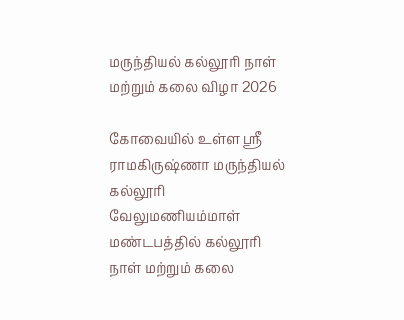மருந்தியல் கல்லூரி நாள் மற்றும் கலை விழா 2026

கோவையில் உள்ள ஸ்ரீ ராமகிருஷ்ணா மருந்தியல் கல்லூரி வேலுமணியம்மாள் மண்டபத்தில் கல்லூரி நாள் மற்றும் கலை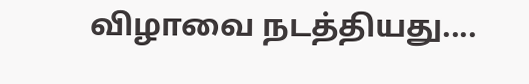விழாவை நடத்தியது....